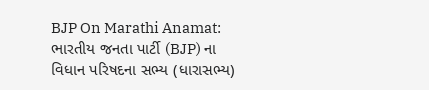BJP On Marathi Anamat: ભારતીય જનતા પાર્ટી (BJP) ના વિધાન પરિષદના સભ્ય (ધારાસભ્ય)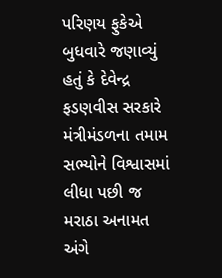પરિણય ફુકેએ બુધવારે જણાવ્યું હતું કે દેવેન્દ્ર ફડણવીસ સરકારે મંત્રીમંડળના તમામ સભ્યોને વિશ્વાસમાં લીધા પછી જ મરાઠા અનામત અંગે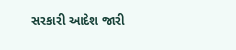સરકારી આદેશ જારી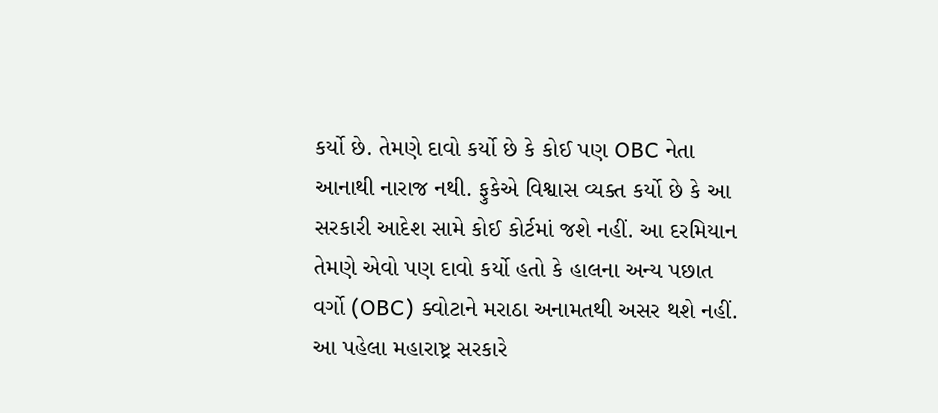કર્યો છે. તેમણે દાવો કર્યો છે કે કોઈ પણ OBC નેતા આનાથી નારાજ નથી. ફુકેએ વિશ્વાસ વ્યક્ત કર્યો છે કે આ સરકારી આદેશ સામે કોઈ કોર્ટમાં જશે નહીં. આ દરમિયાન તેમણે એવો પણ દાવો કર્યો હતો કે હાલના અન્ય પછાત વર્ગો (OBC) ક્વોટાને મરાઠા અનામતથી અસર થશે નહીં.
આ પહેલા મહારાષ્ટ્ર સરકારે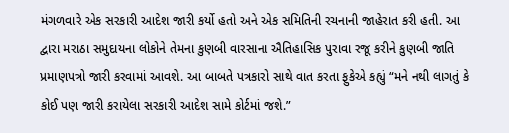મંગળવારે એક સરકારી આદેશ જારી કર્યો હતો અને એક સમિતિની રચનાની જાહેરાત કરી હતી. આ દ્વારા મરાઠા સમુદાયના લોકોને તેમના કુણબી વારસાના ઐતિહાસિક પુરાવા રજૂ કરીને કુણબી જાતિ પ્રમાણપત્રો જારી કરવામાં આવશે. આ બાબતે પત્રકારો સાથે વાત કરતા ફુકેએ કહ્યું “મને નથી લાગતું કે કોઈ પણ જારી કરાયેલા સરકારી આદેશ સામે કોર્ટમાં જશે.”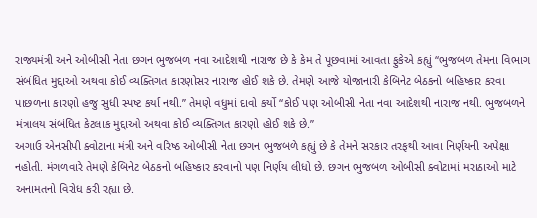રાજ્યમંત્રી અને ઓબીસી નેતા છગન ભુજબળ નવા આદેશથી નારાજ છે કે કેમ તે પૂછવામાં આવતા ફુકેએ કહ્યું “ભુજબળ તેમના વિભાગ સંબંધિત મુદ્દાઓ અથવા કોઈ વ્યક્તિગત કારણોસર નારાજ હોઈ શકે છે. તેમણે આજે યોજાનારી કેબિનેટ બેઠકનો બહિષ્કાર કરવા પાછળના કારણો હજુ સુધી સ્પષ્ટ કર્યા નથી.” તેમણે વધુમાં દાવો કર્યો “કોઈ પણ ઓબીસી નેતા નવા આદેશથી નારાજ નથી. ભુજબળને મંત્રાલય સંબંધિત કેટલાક મુદ્દાઓ અથવા કોઈ વ્યક્તિગત કારણો હોઈ શકે છે.”
અગાઉ એનસીપી ક્વોટાના મંત્રી અને વરિષ્ઠ ઓબીસી નેતા છગન ભુજબળે કહ્યું છે કે તેમને સરકાર તરફથી આવા નિર્ણયની અપેક્ષા નહોતી. મંગળવારે તેમણે કેબિનેટ બેઠકનો બહિષ્કાર કરવાનો પણ નિર્ણય લીધો છે. છગન ભુજબળ ઓબીસી ક્વોટામાં મરાઠાઓ માટે અનામતનો વિરોધ કરી રહ્યા છે.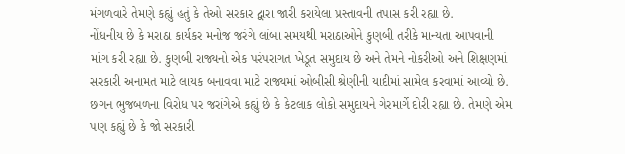મંગળવારે તેમણે કહ્યું હતું કે તેઓ સરકાર દ્વારા જારી કરાયેલા પ્રસ્તાવની તપાસ કરી રહ્યા છે.
નોંધનીય છે કે મરાઠા કાર્યકર મનોજ જરંગે લાંબા સમયથી મરાઠાઓને કુણબી તરીકે માન્યતા આપવાની માંગ કરી રહ્યા છે. કુણબી રાજ્યનો એક પરંપરાગત ખેડૂત સમુદાય છે અને તેમને નોકરીઓ અને શિક્ષણમાં સરકારી અનામત માટે લાયક બનાવવા માટે રાજ્યમાં ઓબીસી શ્રેણીની યાદીમાં સામેલ કરવામાં આવ્યો છે. છગન ભુજબળના વિરોધ પર જરાંગેએ કહ્યું છે કે કેટલાક લોકો સમુદાયને ગેરમાર્ગે દોરી રહ્યા છે. તેમણે એમ પણ કહ્યું છે કે જો સરકારી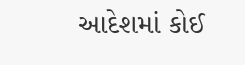આદેશમાં કોઈ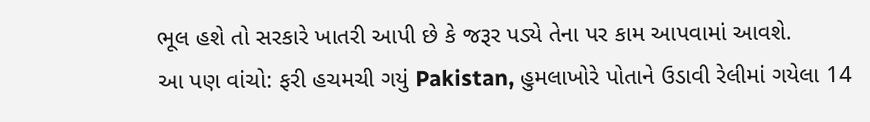ભૂલ હશે તો સરકારે ખાતરી આપી છે કે જરૂર પડ્યે તેના પર કામ આપવામાં આવશે.
આ પણ વાંચો: ફરી હચમચી ગયું Pakistan, હુમલાખોરે પોતાને ઉડાવી રેલીમાં ગયેલા 14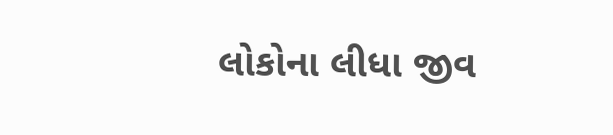લોકોના લીધા જીવ